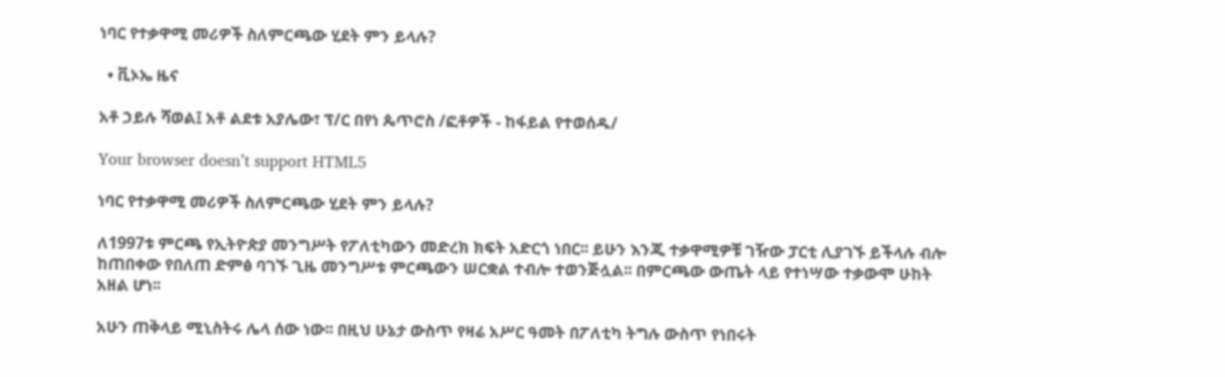ነባር የተቃዋሚ መሪዎች ስለምርጫው ሂደት ምን ይላሉ?

  • ቪኦኤ ዜና

አቶ ኃይሉ ሻወል፤ አቶ ልደቱ አያሌው፣ ፕ/ር በየነ ጴጥሮስ /ፎቶዎች - ከፋይል የተወሰዱ/

Your browser doesn’t support HTML5

ነባር የተቃዋሚ መሪዎች ስለምርጫው ሂደት ምን ይላሉ?

ለ1997ቱ ምርጫ የኢትዮጵያ መንግሥት የፖለቲካውን መድረክ ክፍት አድርጎ ነበር፡፡ ይሁን እንጂ ተቃዋሚዎቹ ገዥው ፓርቲ ሊያገኙ ይችላሉ ብሎ ከጠበቀው የበለጠ ድምፅ ባገኙ ጊዜ መንግሥቱ ምርጫውን ሠርቋል ተብሎ ተወንጅሏል፡፡ በምርጫው ውጤት ላይ የተነሣው ተቃውሞ ሁከት አዘል ሆነ፡፡

አሁን ጠቅላይ ሚኒስትሩ ሌላ ሰው ነው፡፡ በዚህ ሁኔታ ውስጥ የዛሬ አሥር ዓመት በፖለቲካ ትግሉ ውስጥ የነበሩት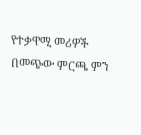የተቃዋሚ መሪዎች በመጭው ምርጫ ምን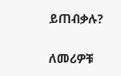ይጠብቃሉ?

ለመሪዎቹ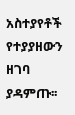አስተያየቶች የተያያዘውን ዘገባ ያዳምጡ፡፡